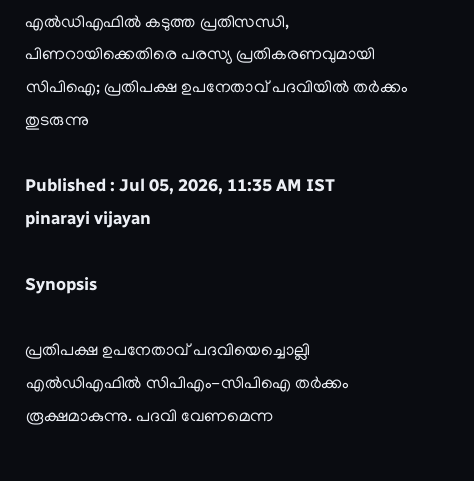എൽഡിഎഫിൽ കടുത്ത പ്രതിസന്ധി, പിണറായിക്കെതിരെ പരസ്യ പ്രതികരണവുമായി സിപിഐ; പ്രതിപക്ഷ ഉപനേതാവ് പദവിയിൽ തർക്കം തുടരുന്നു

Published : Jul 05, 2026, 11:35 AM IST
pinarayi vijayan

Synopsis

പ്രതിപക്ഷ ഉപനേതാവ് പദവിയെച്ചൊല്ലി എൽഡിഎഫിൽ സിപിഎം-സിപിഐ തർക്കം രൂക്ഷമാകുന്നു. പദവി വേണമെന്ന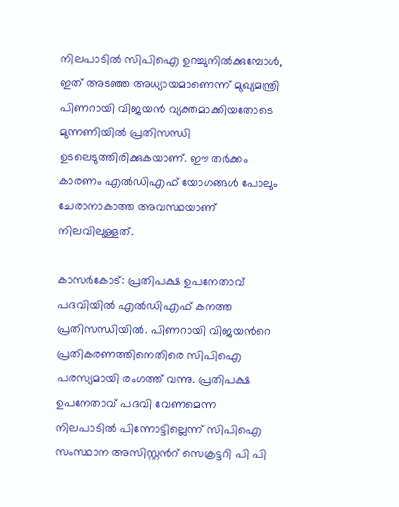നിലപാടിൽ സിപിഐ ഉറച്ചുനിൽക്കുമ്പോൾ, ഇത് അടഞ്ഞ അധ്യായമാണെന്ന് മുഖ്യമന്ത്രി പിണറായി വിജയൻ വ്യക്തമാക്കിയതോടെ മുന്നണിയിൽ പ്രതിസന്ധി ഉടലെടുത്തിരിക്കുകയാണ്. ഈ തർക്കം കാരണം എൽഡിഎഫ് യോഗങ്ങൾ പോലും ചേരാനാകാത്ത അവസ്ഥയാണ് നിലവിലുള്ളത്.

കാസർകോട്: പ്രതിപക്ഷ ഉപനേതാവ് പദവിയിൽ എൽഡിഎഫ് കനത്ത പ്രതിസന്ധിയിൽ. പിണറായി വിജയന്‍റെ പ്രതികരണത്തിനെതിരെ സിപിഐ പരസ്യമായി രംഗത്ത് വന്നു. പ്രതിപക്ഷ ഉപനേതാവ് പദവി വേണമെന്ന നിലപാടിൽ പിന്നോട്ടില്ലെന്ന് സിപിഐ സംസ്ഥാന അസിസ്റ്റന്‍റ് സെക്രട്ടറി പി പി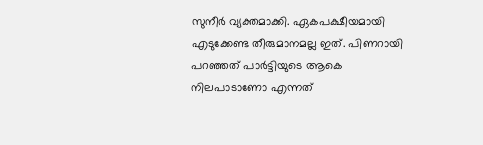സുനീർ വ്യക്തമാക്കി. ഏകപക്ഷീയമായി എടുക്കേണ്ട തീരുമാനമല്ല ഇത്. പിണറായി പറഞ്ഞത് പാർട്ടിയുടെ ആകെ നിലപാടാണോ എന്നത്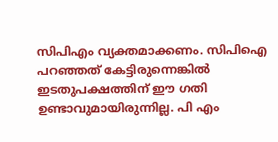സിപിഎം വ്യക്തമാക്കണം. സിപിഐ പറഞ്ഞത് കേട്ടിരുന്നെങ്കിൽ ഇടതുപക്ഷത്തിന് ഈ ഗതി ഉണ്ടാവുമായിരുന്നില്ല. പി എം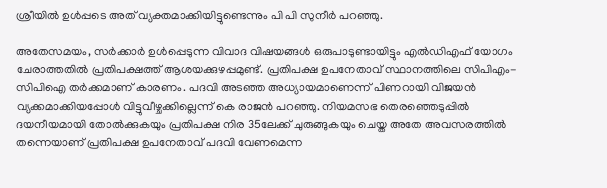ശ്രീയിൽ ഉൾപ്പടെ അത് വ്യക്തമാക്കിയിട്ടുണ്ടെന്നും പി പി സുനീർ പറഞ്ഞു.

അതേസമയം, സർക്കാർ ഉൾപ്പെടുന്ന വിവാദ വിഷയങ്ങൾ ഒരുപാടുണ്ടായിട്ടും എൽഡിഎഫ് യോഗം ചേരാത്തതിൽ പ്രതിപക്ഷത്ത് ആശയക്കുഴപ്പമുണ്ട്. പ്രതിപക്ഷ ഉപനേതാവ് സ്ഥാനത്തിലെ സിപിഎം-സിപിഐ തർക്കമാണ് കാരണം. പദവി അടഞ്ഞ അധ്യായമാണെന്ന് പിണറായി വിജയൻ വ്യക്കമാക്കിയപ്പോൾ വിട്ടുവീഴ്ചക്കില്ലെന്ന് കെ രാജൻ പറഞ്ഞു. നിയമസഭ തെരഞ്ഞെടുപ്പിൽ ദയനീയമായി തോൽക്കുകയും പ്രതിപക്ഷ നിര 35ലേക്ക് ചുരുങ്ങുകയും ചെയ്ത അതേ അവസരത്തിൽ തന്നെയാണ് പ്രതിപക്ഷ ഉപനേതാവ് പദവി വേണമെന്ന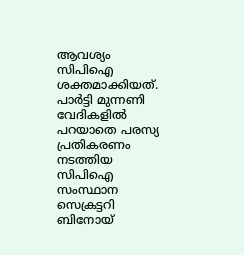ആവശ്യം സിപിഐ ശക്തമാക്കിയത്. പാർട്ടി മുന്നണി വേദികളിൽ പറയാതെ പരസ്യ പ്രതികരണം നടത്തിയ സിപിഐ സംസ്ഥാന സെക്രട്ടറി ബിനോയ്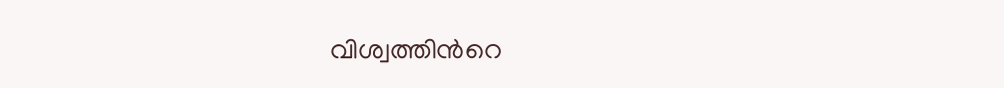വിശ്വത്തിന്‍റെ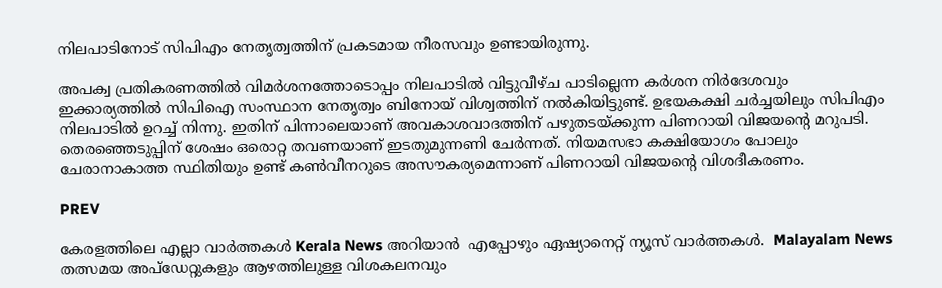നിലപാടിനോട് സിപിഎം നേതൃത്വത്തിന് പ്രകടമായ നീരസവും ഉണ്ടായിരുന്നു.

അപക്വ പ്രതികരണത്തിൽ വിമർശനത്തോടൊപ്പം നിലപാടിൽ വിട്ടുവീഴ്ച പാടില്ലെന്ന കർശന നിർദേശവും ഇക്കാര്യത്തിൽ സിപിഐ സംസ്ഥാന നേതൃത്വം ബിനോയ് വിശ്വത്തിന് നൽകിയിട്ടുണ്ട്. ഉഭയകക്ഷി ചർച്ചയിലും സിപിഎം നിലപാടിൽ ഉറച്ച് നിന്നു. ഇതിന് പിന്നാലെയാണ് അവകാശവാദത്തിന് പഴുതടയ്ക്കുന്ന പിണറായി വിജയന്‍റെ മറുപടി. തെരഞ്ഞെടുപ്പിന് ശേഷം ഒരൊറ്റ തവണയാണ് ഇടതുമുന്നണി ചേർന്നത്. നിയമസഭാ കക്ഷിയോഗം പോലും ചേരാനാകാത്ത സ്ഥിതിയും ഉണ്ട് കൺവീനറുടെ അസൗകര്യമെന്നാണ് പിണറായി വിജയന്‍റെ വിശദീകരണം.

PREV

കേരളത്തിലെ എല്ലാ വാർത്തകൾ Kerala News അറിയാൻ  എപ്പോഴും ഏഷ്യാനെറ്റ് ന്യൂസ് വാർത്തകൾ.  Malayalam News   തത്സമയ അപ്‌ഡേറ്റുകളും ആഴത്തിലുള്ള വിശകലനവും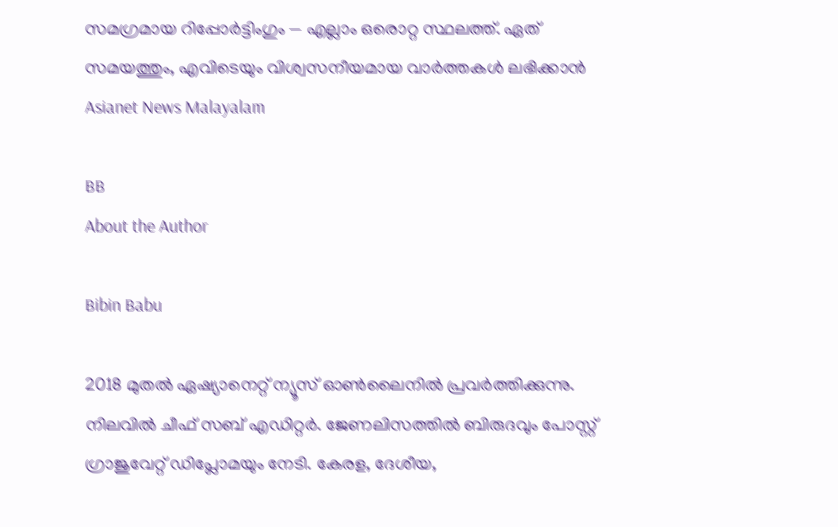സമഗ്രമായ റിപ്പോർട്ടിംഗും — എല്ലാം ഒരൊറ്റ സ്ഥലത്ത്. ഏത് സമയത്തും, എവിടെയും വിശ്വസനീയമായ വാർത്തകൾ ലഭിക്കാൻ Asianet News Malayalam

BB
About the Author

Bibin Babu

2018 മുതല്‍ ഏഷ്യാനെറ്റ് ന്യൂസ് ഓണ്‍ലൈനില്‍ പ്രവര്‍ത്തിക്കുന്നു. നിലവില്‍ ചീഫ് സബ് എഡിറ്റർ. ജേണലിസത്തില്‍ ബിരുദവും പോസ്റ്റ് ഗ്രാജുവേറ്റ് ഡിപ്ലോമയും നേടി. കേരള, ദേശീയ,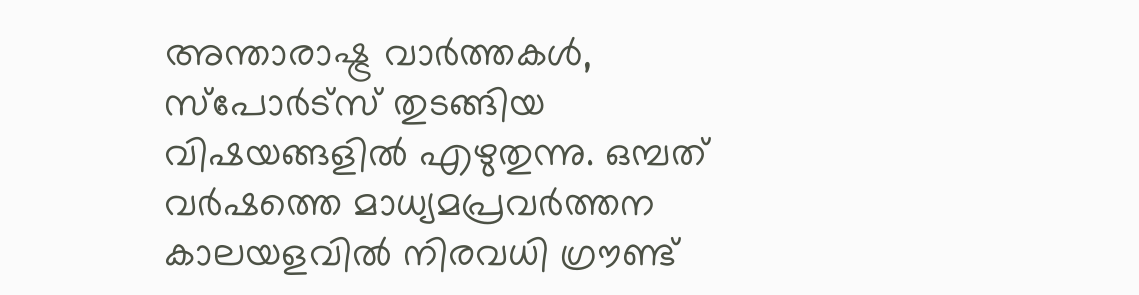അന്താരാഷ്ട്ര വാര്‍ത്തകള്‍, സ്പോര്‍ട്സ് തുടങ്ങിയ വിഷയങ്ങളില്‍ എഴുതുന്നു. ഒമ്പത് വര്‍ഷത്തെ മാധ്യമപ്രവര്‍ത്തന കാലയളവില്‍ നിരവധി ഗ്രൗണ്ട്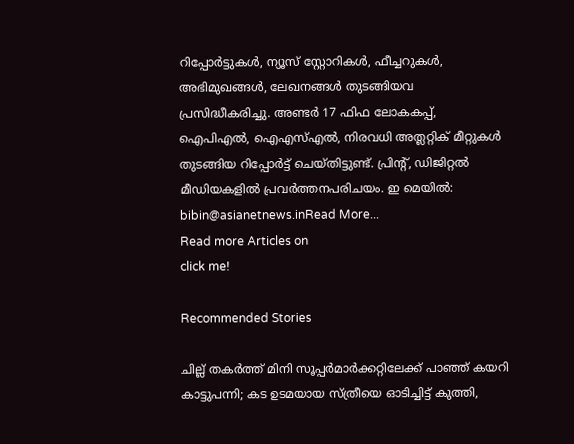റിപ്പോര്‍ട്ടുകള്‍, ന്യൂസ് സ്റ്റോറികള്‍, ഫീച്ചറുകള്‍, അഭിമുഖങ്ങള്‍, ലേഖനങ്ങള്‍ തുടങ്ങിയവ പ്രസിദ്ധീകരിച്ചു. അണ്ടര്‍ 17 ഫിഫ ലോകകപ്പ്, ഐപിഎൽ, ഐഎസ്എൽ, നിരവധി അത്ലറ്റിക് മീറ്റുകൾ തുടങ്ങിയ റിപ്പോര്‍ട്ട് ചെയ്തിട്ടുണ്ട്. പ്രിന്‍റ്, ഡിജിറ്റല്‍ മീഡിയകളില്‍ പ്രവര്‍ത്തനപരിചയം. ഇ മെയില്‍: bibin@asianetnews.inRead More...
Read more Articles on
click me!

Recommended Stories

ചില്ല് തകര്‍ത്ത് മിനി സൂപ്പർമാർക്കറ്റിലേക്ക് പാഞ്ഞ് കയറി കാട്ടുപന്നി; കട ഉടമയായ സ്ത്രീയെ ഓടിച്ചിട്ട് കുത്തി,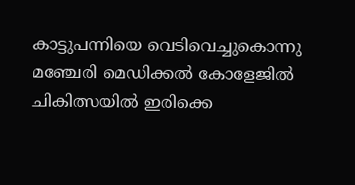കാട്ടുപന്നിയെ വെടിവെച്ചുകൊന്നു
മഞ്ചേരി മെഡിക്കൽ കോളേജിൽ ചികിത്സയിൽ ഇരിക്കെ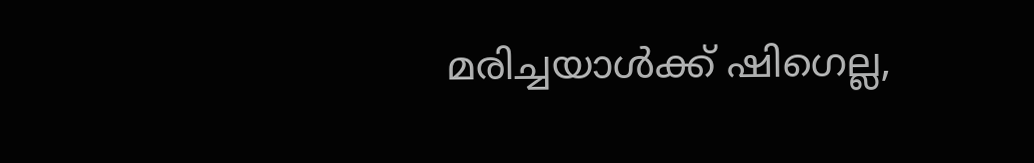മരിച്ചയാൾക്ക് ഷിഗെല്ല,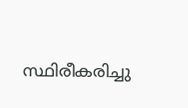സ്ഥിരീകരിച്ചു